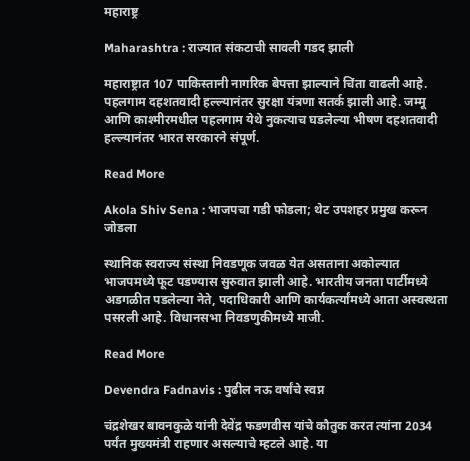महाराष्ट्र

Maharashtra : राज्यात संकटाची सावली गडद झाली

महाराष्ट्रात 107 पाकिस्तानी नागरिक बेपत्ता झाल्याने चिंता वाढली आहे. पहलगाम दहशतवादी हल्ल्यानंतर सुरक्षा यंत्रणा सतर्क झाली आहे. जम्मू आणि काश्मीरमधील पहलगाम येथे नुकत्याच घडलेल्या भीषण दहशतवादी हल्ल्यानंतर भारत सरकारने संपूर्ण.

Read More

Akola Shiv Sena : भाजपचा गडी फोडला; थेट उपशहर प्रमुख करून जोडला

स्थानिक स्वराज्य संस्था निवडणूक जवळ येत असताना अकोल्यात भाजपमध्ये फूट पडण्यास सुरुवात झाली आहे. भारतीय जनता पार्टीमध्ये अडगळीत पडलेल्या नेते, पदाधिकारी आणि कार्यकर्त्यांमध्ये आता अस्वस्थता पसरली आहे. विधानसभा निवडणुकीमध्ये माजी.

Read More

Devendra Fadnavis : पुढील नऊ वर्षांचे स्वप्न

चंद्रशेखर बावनकुळे यांनी देवेंद्र फडणवीस यांचे कौतुक करत त्यांना 2034 पर्यंत मुख्यमंत्री राहणार असल्याचे म्हटले आहे. या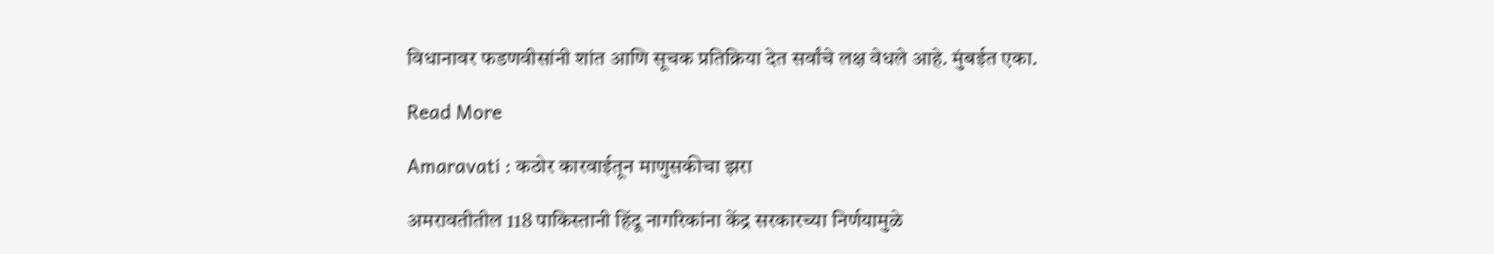विधानावर फडणवीसांनी शांत आणि सूचक प्रतिक्रिया देत सर्वांचे लक्ष वेधले आहे. मुंबईत एका.

Read More

Amaravati : कठोर कारवाईतून माणुसकीचा झरा

अमरावतीतील 118 पाकिस्तानी हिंदू नागरिकांना केंद्र सरकारच्या निर्णयामुळे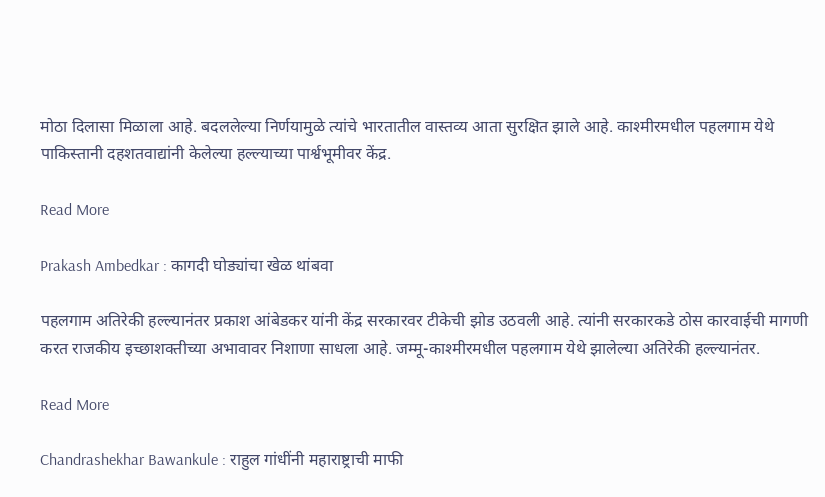मोठा दिलासा मिळाला आहे. बदललेल्या निर्णयामुळे त्यांचे भारतातील वास्तव्य आता सुरक्षित झाले आहे. काश्मीरमधील पहलगाम येथे पाकिस्तानी दहशतवाद्यांनी केलेल्या हल्ल्याच्या पार्श्वभूमीवर केंद्र.

Read More

Prakash Ambedkar : कागदी घोड्यांचा खेळ थांबवा

पहलगाम अतिरेकी हल्ल्यानंतर प्रकाश आंबेडकर यांनी केंद्र सरकारवर टीकेची झोड उठवली आहे. त्यांनी सरकारकडे ठोस कारवाईची मागणी करत राजकीय इच्छाशक्तीच्या अभावावर निशाणा साधला आहे. जम्मू-काश्मीरमधील पहलगाम येथे झालेल्या अतिरेकी हल्ल्यानंतर.

Read More

Chandrashekhar Bawankule : राहुल गांधींनी महाराष्ट्राची माफी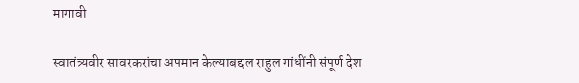मागावी

स्वातंत्र्यवीर सावरकरांचा अपमान केल्याबद्दल राहुल गांधींनी संपूर्ण देश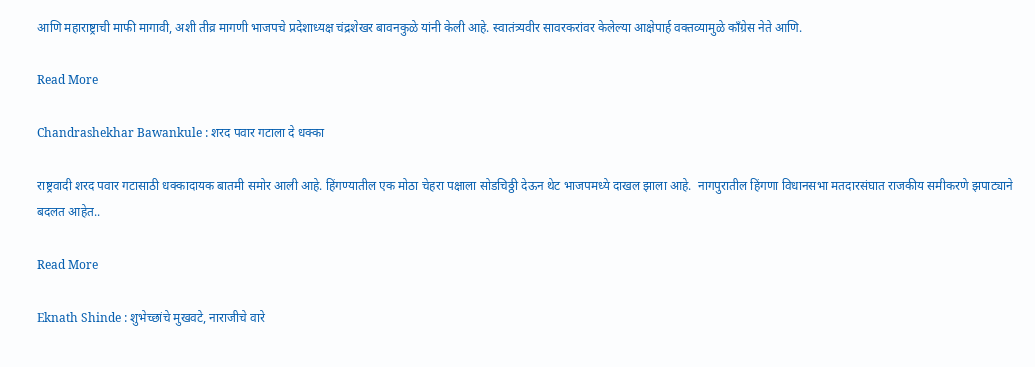आणि महाराष्ट्राची माफी मागावी, अशी तीव्र मागणी भाजपचे प्रदेशाध्यक्ष चंद्रशेखर बावनकुळे यांनी केली आहे. स्वातंत्र्यवीर सावरकरांवर केलेल्या आक्षेपार्ह वक्तव्यामुळे काँग्रेस नेते आणि.

Read More

Chandrashekhar Bawankule : शरद पवार गटाला दे धक्का

राष्ट्रवादी शरद पवार गटासाठी धक्कादायक बातमी समोर आली आहे. हिंगण्यातील एक मोठा चेहरा पक्षाला सोडचिठ्ठी देऊन थेट भाजपमध्ये दाखल झाला आहे.  नागपुरातील हिंगणा विधानसभा मतदारसंघात राजकीय समीकरणे झपाट्याने बदलत आहेत..

Read More

Eknath Shinde : शुभेच्छांचे मुखवटे, नाराजीचे वारे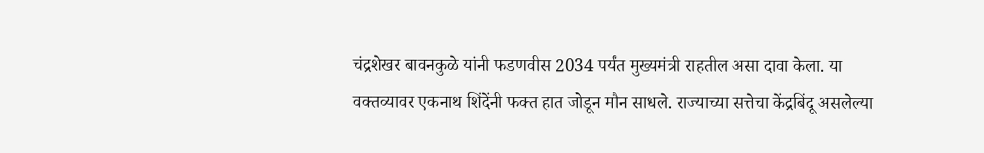चंद्रशेखर बावनकुळे यांनी फडणवीस 2034 पर्यंत मुख्यमंत्री राहतील असा दावा केला. या वक्तव्यावर एकनाथ शिंदेंनी फक्त हात जोडून मौन साधले. राज्याच्या सत्तेचा केंद्रबिंदू असलेल्या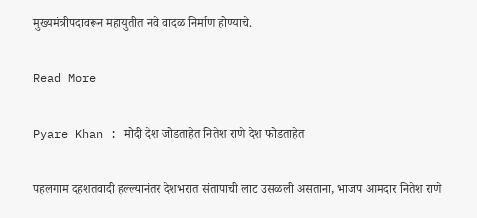मुख्यमंत्रीपदावरून महायुतीत नवे वादळ निर्माण होण्याचे.

Read More

Pyare Khan : मोदी देश जोडताहेत नितेश राणे देश फोडताहेत

पहलगाम दहशतवादी हल्ल्यानंतर देशभरात संतापाची लाट उसळली असताना, भाजप आमदार नितेश राणे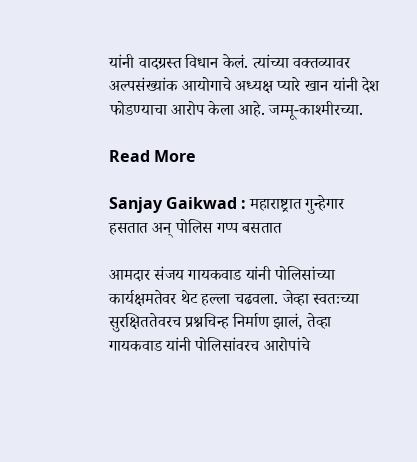यांनी वादग्रस्त विधान केलं. त्यांच्या वक्तव्यावर अल्पसंख्यांक आयोगाचे अध्यक्ष प्यारे खान यांनी देश फोडण्याचा आरोप केला आहे. जम्मू-काश्मीरच्या.

Read More

Sanjay Gaikwad : महाराष्ट्रात गुन्हेगार हसतात अन् पोलिस गप्प बसतात

आमदार संजय गायकवाड यांनी पोलिसांच्या कार्यक्षमतेवर थेट हल्ला चढवला. जेव्हा स्वतःच्या सुरक्षिततेवरच प्रश्नचिन्ह निर्माण झालं, तेव्हा गायकवाड यांनी पोलिसांवरच आरोपांचे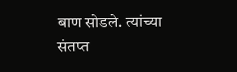बाण सोडले. त्यांच्या संतप्त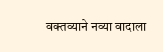वक्तव्याने नव्या वादाला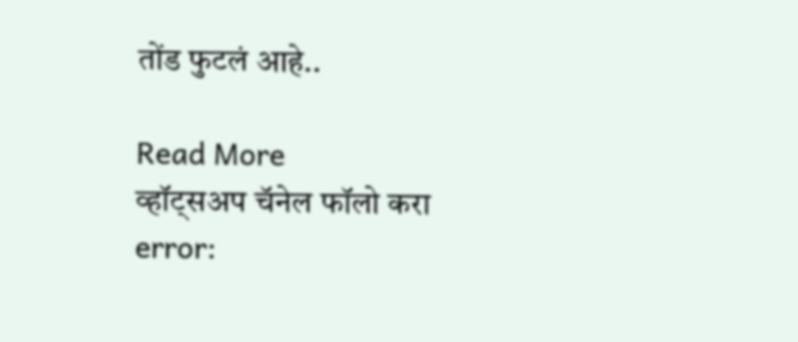तोंड फुटलं आहे..

Read More
व्हॉट्सअप चॅनेल फॉलो करा
error: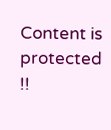Content is protected !!